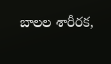బాలల శారీరక,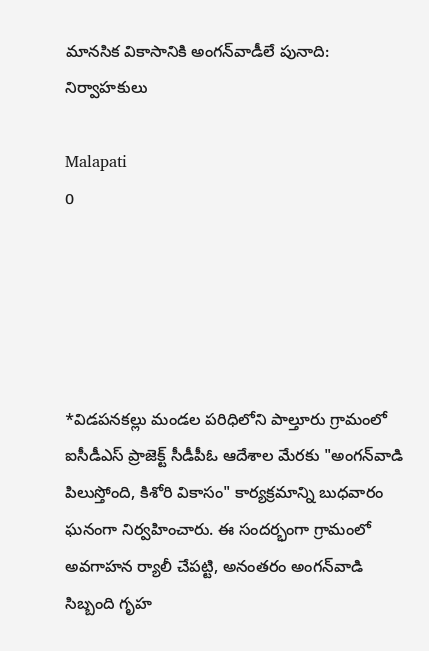మానసిక వికాసానికి అంగన్‌వాడీలే పునాది: నిర్వాహకులు

Malapati
0





*విడపనకల్లు మండల పరిధిలోని పాల్తూరు గ్రామంలో ఐసీడీఎస్ ప్రాజెక్ట్ సీడీపీఓ ఆదేశాల మేరకు "అంగన్‌వాడి పిలుస్తోంది, కిశోరి వికాసం" కార్యక్రమాన్ని బుధవారం ఘనంగా నిర్వహించారు. ఈ సందర్భంగా గ్రామంలో అవగాహన ర్యాలీ చేపట్టి, అనంతరం అంగన్‌వాడి సిబ్బంది గృహ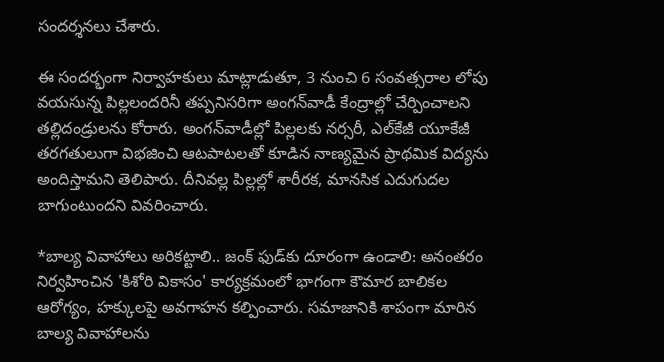సందర్శనలు చేశారు.

ఈ సందర్భంగా నిర్వాహకులు మాట్లాడుతూ, 3 నుంచి 6 సంవత్సరాల లోపు వయసున్న పిల్లలందరినీ తప్పనిసరిగా అంగన్‌వాడీ కేంద్రాల్లో చేర్పించాలని తల్లిదండ్రులను కోరారు. అంగన్‌వాడీల్లో పిల్లలకు నర్సరీ, ఎల్‌కేజీ యూకేజీ తరగతులుగా విభజించి ఆటపాటలతో కూడిన నాణ్యమైన ప్రాథమిక విద్యను అందిస్తామని తెలిపారు. దీనివల్ల పిల్లల్లో శారీరక, మానసిక ఎదుగుదల బాగుంటుందని వివరించారు.

*బాల్య వివాహాలు అరికట్టాలి.. జంక్ ఫుడ్‌కు దూరంగా ఉండాలి: అనంతరం నిర్వహించిన 'కిశోరి వికాసం' కార్యక్రమంలో భాగంగా కౌమార బాలికల ఆరోగ్యం, హక్కులపై అవగాహన కల్పించారు. సమాజానికి శాపంగా మారిన బాల్య వివాహాలను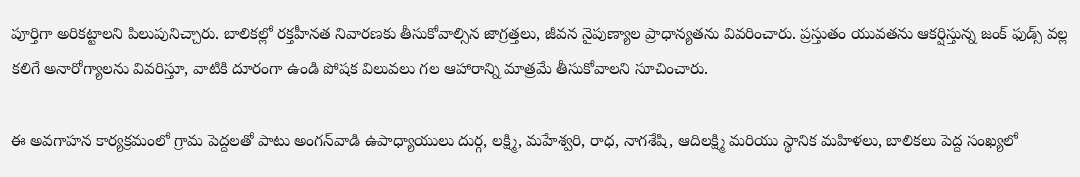పూర్తిగా అరికట్టాలని పిలుపునిచ్చారు. బాలికల్లో రక్తహీనత నివారణకు తీసుకోవాల్సిన జాగ్రత్తలు, జీవన నైపుణ్యాల ప్రాధాన్యతను వివరించారు. ప్రస్తుతం యువతను ఆకర్షిస్తున్న జంక్ ఫుడ్స్ వల్ల కలిగే అనారోగ్యాలను వివరిస్తూ, వాటికి దూరంగా ఉండి పోషక విలువలు గల ఆహారాన్ని మాత్రమే తీసుకోవాలని సూచించారు.

ఈ అవగాహన కార్యక్రమంలో గ్రామ పెద్దలతో పాటు అంగన్‌వాడి ఉపాధ్యాయులు దుర్గ, లక్ష్మి, మహేశ్వరి, రాధ, నాగశేషి, ఆదిలక్ష్మి మరియు స్థానిక మహిళలు, బాలికలు పెద్ద సంఖ్యలో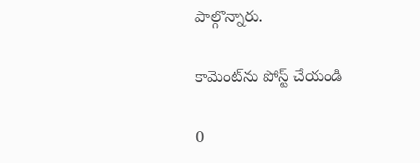పాల్గొన్నారు.

కామెంట్‌ను పోస్ట్ చేయండి

0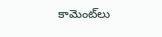కామెంట్‌లు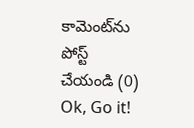కామెంట్‌ను పోస్ట్ చేయండి (0)
Ok, Go it!